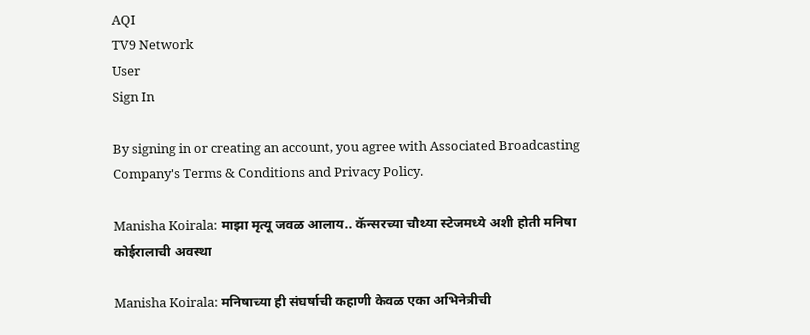AQI
TV9 Network
User
Sign In

By signing in or creating an account, you agree with Associated Broadcasting Company's Terms & Conditions and Privacy Policy.

Manisha Koirala: माझा मृत्यू जवळ आलाय.. कॅन्सरच्या चौथ्या स्टेजमध्ये अशी होती मनिषा कोईरालाची अवस्था

Manisha Koirala: मनिषाच्या ही संघर्षाची कहाणी केवळ एका अभिनेत्रीची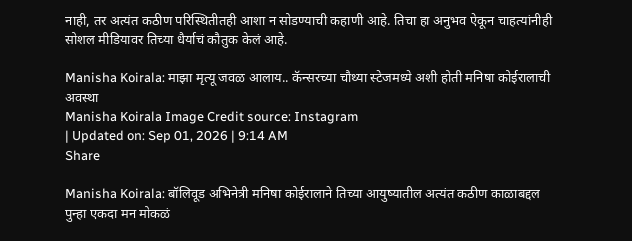नाही, तर अत्यंत कठीण परिस्थितीतही आशा न सोडण्याची कहाणी आहे. तिचा हा अनुभव ऐकून चाहत्यांनीही सोशल मीडियावर तिच्या धैर्याचं कौतुक केलं आहे.

Manisha Koirala: माझा मृत्यू जवळ आलाय.. कॅन्सरच्या चौथ्या स्टेजमध्ये अशी होती मनिषा कोईरालाची अवस्था
Manisha Koirala Image Credit source: Instagram
| Updated on: Sep 01, 2026 | 9:14 AM
Share

Manisha Koirala: बॉलिवूड अभिनेत्री मनिषा कोईरालाने तिच्या आयुष्यातील अत्यंत कठीण काळाबद्दल पुन्हा एकदा मन मोकळं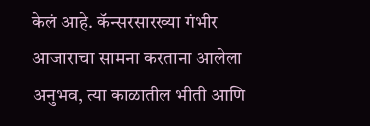केलं आहे. कॅन्सरसारख्या गंभीर आजाराचा सामना करताना आलेला अनुभव, त्या काळातील भीती आणि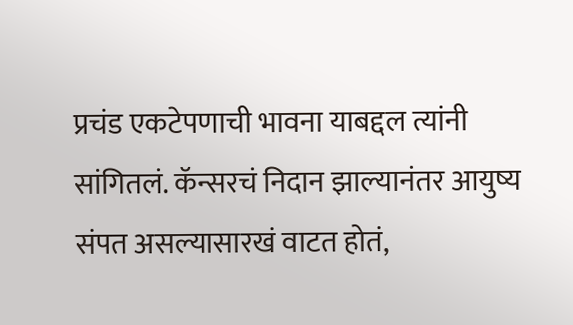प्रचंड एकटेपणाची भावना याबद्दल त्यांनी सांगितलं. कॅन्सरचं निदान झाल्यानंतर आयुष्य संपत असल्यासारखं वाटत होतं,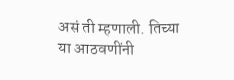असं ती म्हणाली. तिच्या या आठवणींनी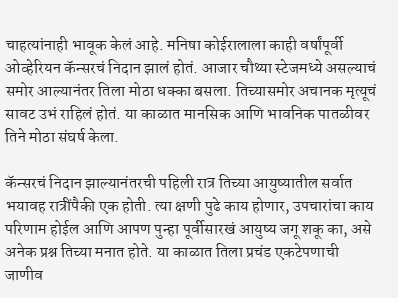चाहत्यांनाही भावूक केलं आहे. मनिषा कोईरालाला काही वर्षांपूर्वी ओव्हेरियन कॅन्सरचं निदान झालं होतं. आजार चौथ्या स्टेजमध्ये असल्याचं समोर आल्यानंतर तिला मोठा धक्का बसला. तिच्यासमोर अचानक मृत्यूचं सावट उभं राहिलं होतं. या काळात मानसिक आणि भावनिक पातळीवर तिने मोठा संघर्ष केला.

कॅन्सरचं निदान झाल्यानंतरची पहिली रात्र तिच्या आयुष्यातील सर्वात भयावह रात्रींपैकी एक होती. त्या क्षणी पुढे काय होणार, उपचारांचा काय परिणाम होईल आणि आपण पुन्हा पूर्वीसारखं आयुष्य जगू शकू का, असे अनेक प्रश्न तिच्या मनात होते. या काळात तिला प्रचंड एकटेपणाची जाणीव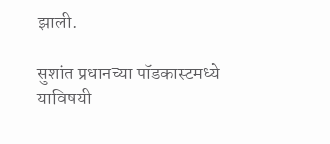झाली.

सुशांत प्रधानच्या पॉडकास्टमध्ये याविषयी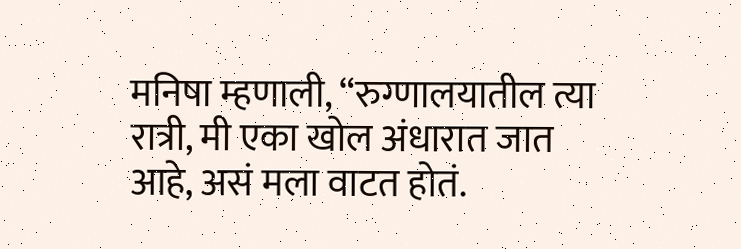मनिषा म्हणाली, “रुग्णालयातील त्या रात्री, मी एका खोल अंधारात जात आहे, असं मला वाटत होतं.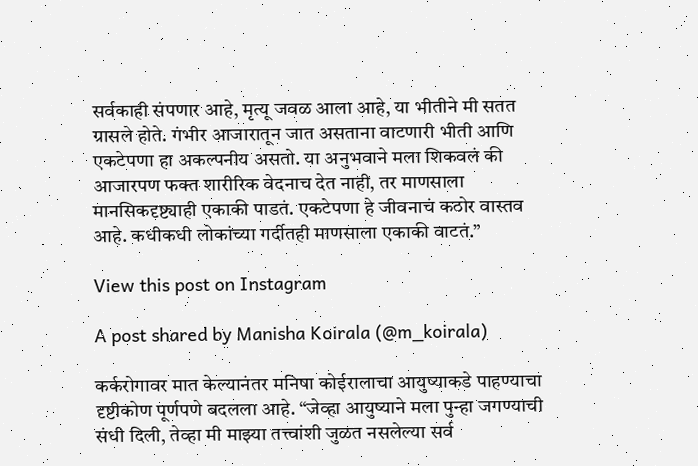सर्वकाही संपणार आहे, मृत्यू जवळ आला आहे, या भीतीने मी सतत ग्रासले होते. गंभीर आजारातून जात असताना वाटणारी भीती आणि एकटेपणा हा अकल्पनीय असतो. या अनुभवाने मला शिकवलं की आजारपण फक्त शारीरिक वेदनाच देत नाही, तर माणसाला मानसिकदृष्ट्याही एकाकी पाडतं. एकटेपणा हे जीवनाचं कठोर वास्तव आहे. कधीकधी लोकांच्या गर्दीतही माणसाला एकाकी वाटतं.”

View this post on Instagram

A post shared by Manisha Koirala (@m_koirala)

कर्करोगावर मात केल्यानंतर मनिषा कोईरालाचा आयुष्याकडे पाहण्याचा दृष्टीकोण पूर्णपणे बदलला आहे. “जेव्हा आयुष्याने मला पुन्हा जगण्याची संधी दिली, तेव्हा मी माझ्या तत्त्वांशी जुळत नसलेल्या सर्व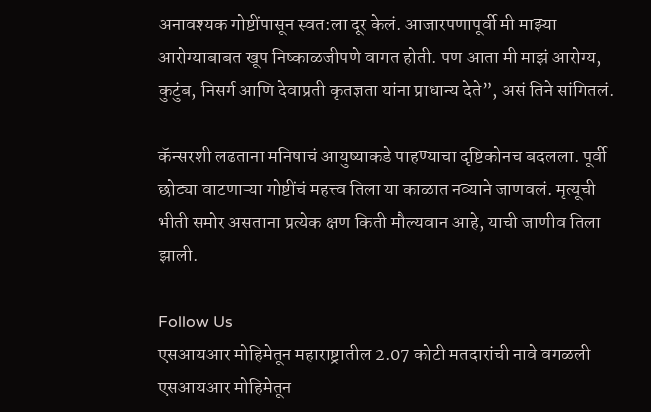अनावश्यक गोष्टींपासून स्वत:ला दूर केलं. आजारपणापूर्वी मी माझ्या आरोग्याबाबत खूप निष्काळजीपणे वागत होती. पण आता मी माझं आरोग्य, कुटुंब, निसर्ग आणि देवाप्रती कृतज्ञता यांना प्राधान्य देते”, असं तिने सांगितलं.

कॅन्सरशी लढताना मनिषाचं आयुष्याकडे पाहण्याचा दृष्टिकोनच बदलला. पूर्वी छोट्या वाटणाऱ्या गोष्टींचं महत्त्व तिला या काळात नव्याने जाणवलं. मृत्यूची भीती समोर असताना प्रत्येक क्षण किती मौल्यवान आहे, याची जाणीव तिला झाली.

Follow Us
एसआयआर मोहिमेतून महाराष्ट्रातील 2.07 कोटी मतदारांची नावे वगळली
एसआयआर मोहिमेतून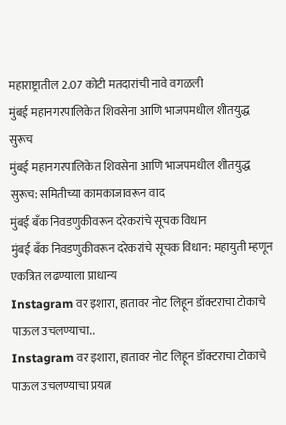महाराष्ट्रातील 2.07 कोटी मतदारांची नावे वगळली
मुंबई महानगरपालिकेत शिवसेना आणि भाजपमधील शीतयुद्ध सुरूच
मुंबई महानगरपालिकेत शिवसेना आणि भाजपमधील शीतयुद्ध सुरूच: समितीच्या कामकाजावरून वाद
मुंबई बँक निवडणुकीवरून दरेकरांचे सूचक विधान
मुंबई बँक निवडणुकीवरून दरेकरांचे सूचक विधान: महायुती म्हणून एकत्रित लढण्याला प्राधान्य
Instagram वर इशारा, हातावर नोट लिहून डॉक्टराचा टोकाचे पाऊल उचलण्याचा..
Instagram वर इशारा, हातावर नोट लिहून डॉक्टराचा टोकाचे पाऊल उचलण्याचा प्रयत्न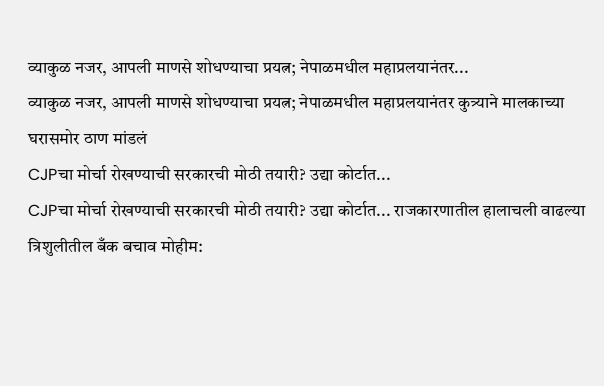व्याकुळ नजर, आपली माणसे शोधण्याचा प्रयत्न; नेपाळमधील महाप्रलयानंतर...
व्याकुळ नजर, आपली माणसे शोधण्याचा प्रयत्न; नेपाळमधील महाप्रलयानंतर कुत्र्याने मालकाच्या घरासमोर ठाण मांडलं
CJPचा मोर्चा रोखण्याची सरकारची मोठी तयारी? उद्या कोर्टात...
CJPचा मोर्चा रोखण्याची सरकारची मोठी तयारी? उद्या कोर्टात... राजकारणातील हालाचली वाढल्या
त्रिशुलीतील बँक बचाव मोहीम: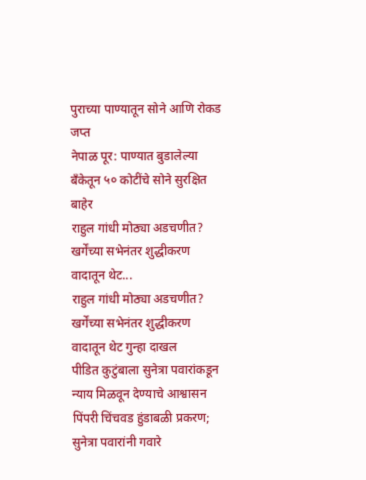पुराच्या पाण्यातून सोने आणि रोकड जप्त
नेपाळ पूर: पाण्यात बुडालेल्या बँकेतून ५० कोटींचे सोने सुरक्षित बाहेर
राहुल गांधी मोठ्या अडचणीत? खर्गेंच्या सभेनंतर शुद्धीकरण वादातून थेट...
राहुल गांधी मोठ्या अडचणीत? खर्गेंच्या सभेनंतर शुद्धीकरण वादातून थेट गुन्हा दाखल
पीडित कुटुंबाला सुनेत्रा पवारांकडून न्याय मिळवून देण्याचे आश्वासन
पिंपरी चिंचवड हुंडाबळी प्रकरण; सुनेत्रा पवारांनी गवारे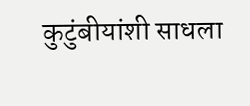कुटुंबीयांशी साधला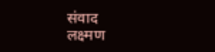संवाद
लक्ष्मण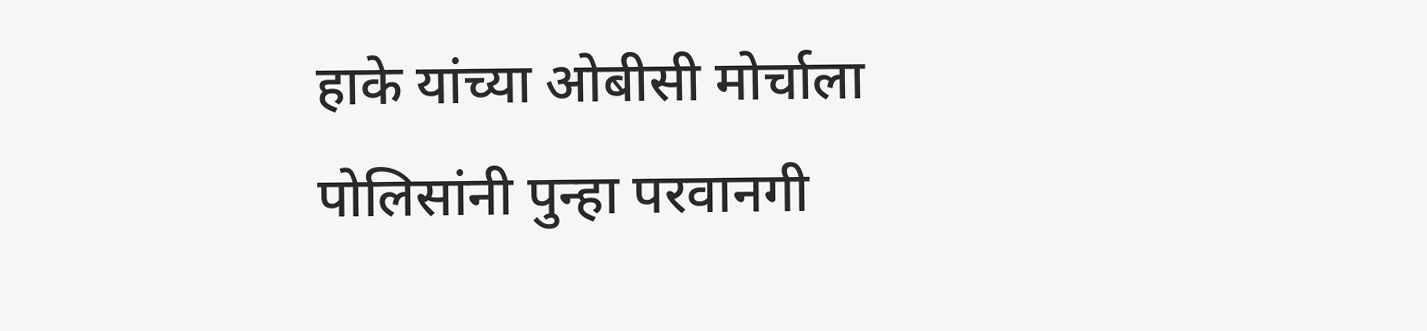हाके यांच्या ओबीसी मोर्चाला पोलिसांनी पुन्हा परवानगी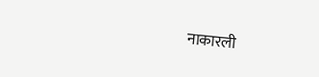नाकारली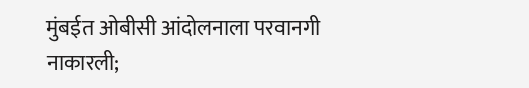मुंबईत ओबीसी आंदोलनाला परवानगी नाकारली;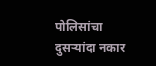पोलिसांचा दुसऱ्यांदा नकार